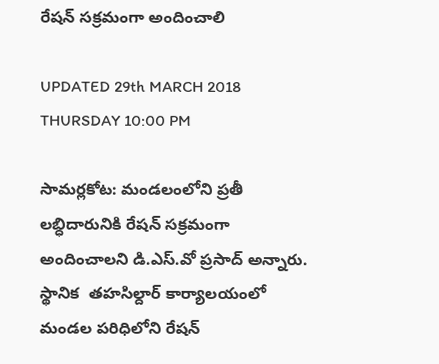రేషన్ సక్రమంగా అందించాలి

UPDATED 29th MARCH 2018 THURSDAY 10:00 PM

సామర్లకోట: మండలంలోని ప్రతీ లబ్ధిదారునికి రేషన్ సక్రమంగా అందించాలని డి.ఎస్.వో ప్రసాద్ అన్నారు. స్థానిక  తహసిల్దార్ కార్యాలయంలో మండల పరిధిలోని రేషన్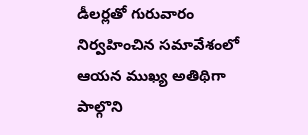డీలర్లతో గురువారం నిర్వహించిన సమావేశంలో ఆయన ముఖ్య అతిథిగా పాల్గొని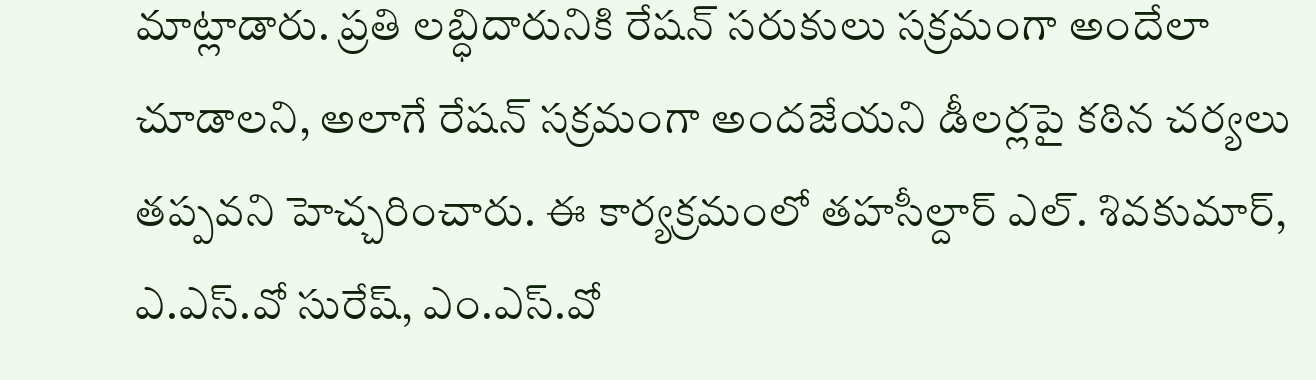మాట్లాడారు. ప్రతి లబ్ధిదారునికి రేషన్ సరుకులు సక్రమంగా అందేలా చూడాలని, అలాగే రేషన్ సక్రమంగా అందజేయని డీలర్లపై కఠిన చర్యలు తప్పవని హెచ్చరించారు. ఈ కార్యక్రమంలో తహసీల్దార్ ఎల్. శివకుమార్, ఎ.ఎస్.వో సురేష్, ఎం.ఎస్.వో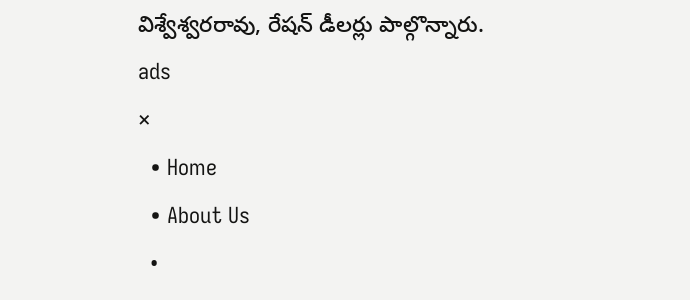విశ్వేశ్వరరావు, రేషన్ డీలర్లు పాల్గొన్నారు.
ads
×
  • Home
  • About Us
  •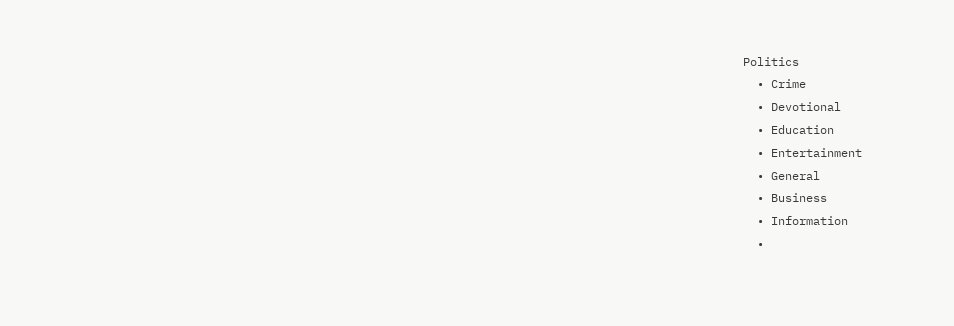Politics
  • Crime
  • Devotional
  • Education
  • Entertainment
  • General
  • Business
  • Information
  •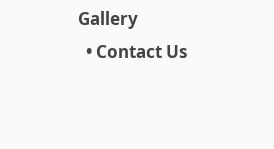Gallery
  • Contact Us